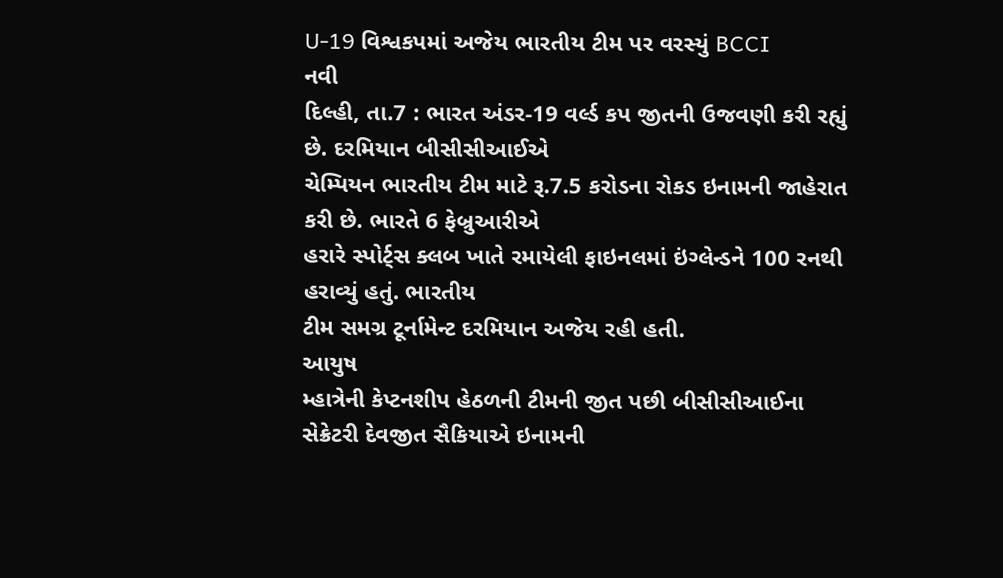U-19 વિશ્વકપમાં અજેય ભારતીય ટીમ પર વરસ્યું BCCI
નવી
દિલ્હી, તા.7 : ભારત અંડર-19 વર્લ્ડ કપ જીતની ઉજવણી કરી રહ્યું છે. દરમિયાન બીસીસીઆઈએ
ચેમ્પિયન ભારતીય ટીમ માટે રૂ.7.5 કરોડના રોકડ ઇનામની જાહેરાત કરી છે. ભારતે 6 ફેબ્રુઆરીએ
હરારે સ્પોર્ટ્સ ક્લબ ખાતે રમાયેલી ફાઇનલમાં ઇંગ્લેન્ડને 100 રનથી હરાવ્યું હતું. ભારતીય
ટીમ સમગ્ર ટૂર્નામેન્ટ દરમિયાન અજેય રહી હતી.
આયુષ
મ્હાત્રેની કેપ્ટનશીપ હેઠળની ટીમની જીત પછી બીસીસીઆઈના સેક્રેટરી દેવજીત સૈકિયાએ ઇનામની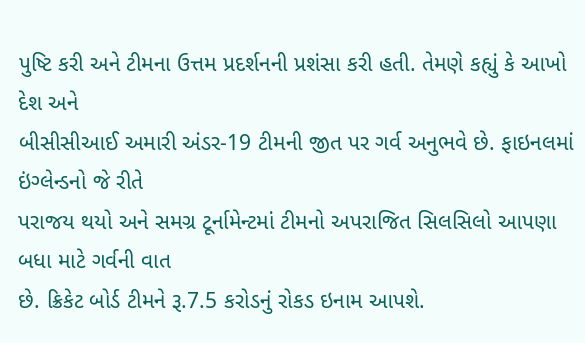પુષ્ટિ કરી અને ટીમના ઉત્તમ પ્રદર્શનની પ્રશંસા કરી હતી. તેમણે કહ્યું કે આખો દેશ અને
બીસીસીઆઈ અમારી અંડર-19 ટીમની જીત પર ગર્વ અનુભવે છે. ફાઇનલમાં ઇંગ્લેન્ડનો જે રીતે
પરાજય થયો અને સમગ્ર ટૂર્નામેન્ટમાં ટીમનો અપરાજિત સિલસિલો આપણા બધા માટે ગર્વની વાત
છે. ક્રિકેટ બોર્ડ ટીમને રૂ.7.5 કરોડનું રોકડ ઇનામ આપશે.